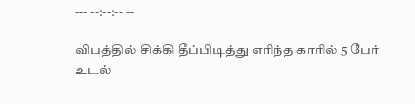--- --:--:-- --

விபத்தில் சிக்கி தீப்பிடித்து எரிந்த காரில் 5 பேர் உடல்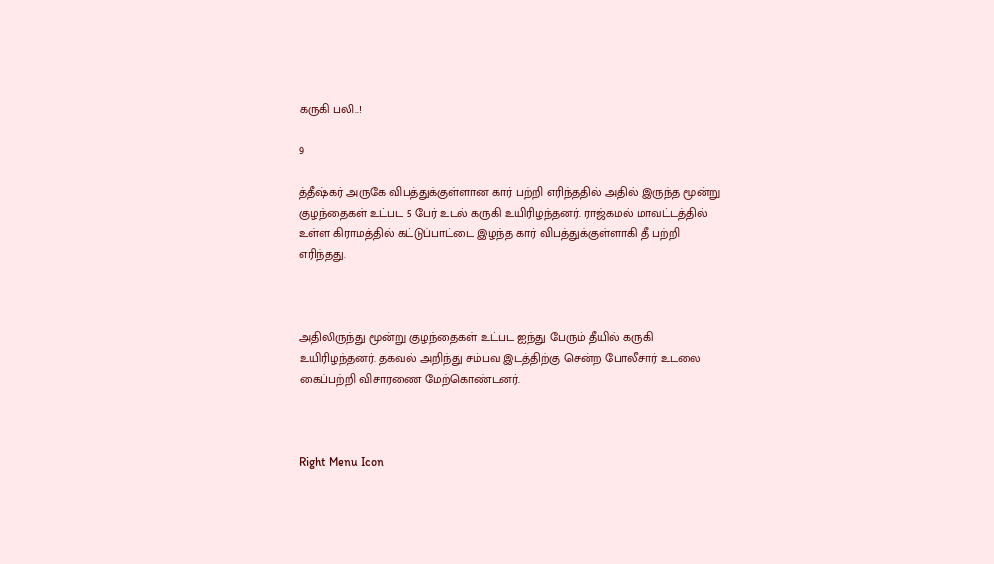கருகி பலி..!

9

த்தீஷ்கர் அருகே விபத்துக்குள்ளான கார் பற்றி எரிந்ததில் அதில் இருந்த மூன்று குழந்தைகள் உட்பட 5 பேர் உடல் கருகி உயிரிழந்தனர். ராஜ்கமல் மாவட்டத்தில் உள்ள கிராமத்தில் கட்டுப்பாட்டை இழந்த கார் விபத்துக்குள்ளாகி தீ பற்றி எரிந்தது.



அதிலிருந்து மூன்று குழந்தைகள் உட்பட ஐந்து பேரும் தீயில் கருகி உயிரிழந்தனர். தகவல் அறிந்து சம்பவ இடத்திற்கு சென்ற போலீசார் உடலை கைப்பற்றி விசாரணை மேற்கொண்டனர்.



Right Menu Icon